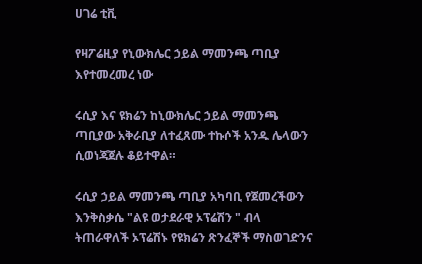ሀገሬ ቲቪ

የዛፖሬዚያ የኒውክሌር ኃይል ማመንጫ ጣቢያ እየተመረመረ ነው

ሩሲያ እና ዩክሬን ከኒውክሌር ኃይል ማመንጫ ጣቢያው አቅራቢያ ለተፈጸሙ ተኩሶች አንዱ ሌላውን ሲወነጃጀሉ ቆይተዋል።

ሩሲያ ኃይል ማመንጫ ጣቢያ አካባቢ የጀመረችውን እንቅስቃሴ "ልዩ ወታደራዊ ኦፕሬሽን " ብላ ትጠራዋለች ኦፕሬሽኑ የዩክሬን ጽንፈኞች ማስወገድንና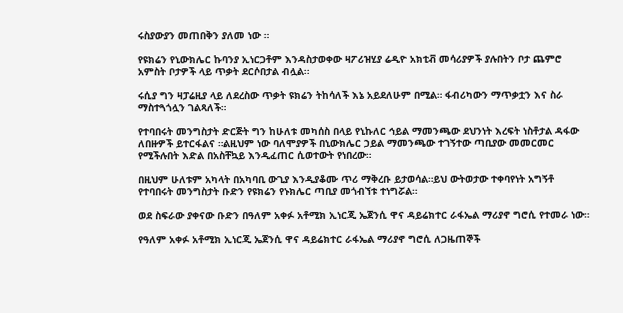ሩስያውያን መጠበቅን ያለመ ነው ።

የዩክሬን የኒውክሌር ኩባንያ ኢነርጋቶም እንዳስታወቀው ዛፖሪዝሂያ ሬዲዮ አክቲቭ መሳሪያዎች ያሉበትን ቦታ ጨምሮ አምስት ቦታዎች ላይ ጥቃት ደርሶበታል ብሏል፡፡

ሩሲያ ግን ዛፓሬዚያ ላይ ለደረስው ጥቃት ዩክሬን ትከሳለች እኔ አይደለሁም በሚል። ፋብሪካውን ማጥቃቷን እና ስራ ማስተጓጎሏን ገልጻለች።

የተባበሩት መንግስታት ድርጅት ግን ከሁለቱ መካሰስ በላይ የኒኩለር ኅይል ማመንጫው ደህንነት እረፍት ነስቶታል ዳፋው ለበዙዎች ይተርፋልና ።ልዚህም ነው ባለሞያዎች በኒውክሌር ኃይል ማመንጫው ተገኝተው ጣቢያው መመርመር የሚችሉበት እድል በአስቸኳይ እንዲፈጠር ሲወተውት የነበረው።

በዚህም ሁለቱም አካላት በአካባቢ ውጊያ እንዲያቆሙ ጥሪ ማቅረቡ ይታወሳል።ይህ ውትወታው ተቀባየነት አግኝቶ የተባበሩት መንግስታት ቡድን የዩክሬን የኑክሌር ጣቢያ መጎብኘቱ ተነግሯል።

ወደ ስፍራው ያቀናው ቡድን በዓለም አቀፉ አቶሚክ ኢነርጂ ኤጀንሲ ዋና ዳይሬክተር ራፋኤል ማሪያኖ ግሮሲ የተመራ ነው።

የዓለም አቀፉ አቶሚክ ኢነርጂ ኤጀንሲ ዋና ዳይሬክተር ራፋኤል ማሪያኖ ግሮሲ ለጋዜጠኞች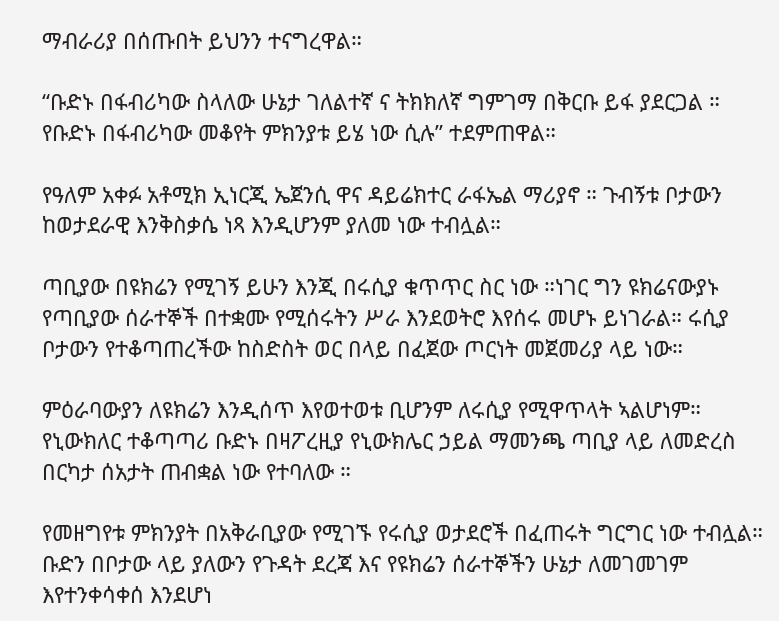ማብራሪያ በሰጡበት ይህንን ተናግረዋል።

“ቡድኑ በፋብሪካው ስላለው ሁኔታ ገለልተኛ ና ትክክለኛ ግምገማ በቅርቡ ይፋ ያደርጋል ። የቡድኑ በፋብሪካው መቆየት ምክንያቱ ይሄ ነው ሲሉ” ተደምጠዋል።

የዓለም አቀፉ አቶሚክ ኢነርጂ ኤጀንሲ ዋና ዳይሬክተር ራፋኤል ማሪያኖ ። ጉብኝቱ ቦታውን ከወታደራዊ እንቅስቃሴ ነጻ እንዲሆንም ያለመ ነው ተብሏል።

ጣቢያው በዩክሬን የሚገኝ ይሁን እንጂ በሩሲያ ቁጥጥር ስር ነው ።ነገር ግን ዩክሬናውያኑ የጣቢያው ሰራተኞች በተቋሙ የሚሰሩትን ሥራ እንደወትሮ እየሰሩ መሆኑ ይነገራል። ሩሲያ ቦታውን የተቆጣጠረችው ከስድስት ወር በላይ በፈጀው ጦርነት መጀመሪያ ላይ ነው።

ምዕራባውያን ለዩክሬን እንዲሰጥ እየወተወቱ ቢሆንም ለሩሲያ የሚዋጥላት ኣልሆነም። የኒውክለር ተቆጣጣሪ ቡድኑ በዛፖረዚያ የኒውክሌር ኃይል ማመንጫ ጣቢያ ላይ ለመድረስ በርካታ ሰአታት ጠብቋል ነው የተባለው ።

የመዘግየቱ ምክንያት በአቅራቢያው የሚገኙ የሩሲያ ወታደሮች በፈጠሩት ግርግር ነው ተብሏል። ቡድን በቦታው ላይ ያለውን የጉዳት ደረጃ እና የዩክሬን ሰራተኞችን ሁኔታ ለመገመገም እየተንቀሳቀሰ እንደሆነ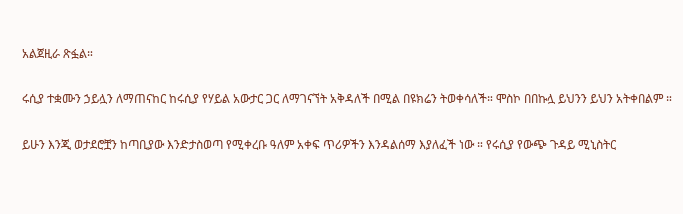አልጀዚራ ጽፏል።

ሩሲያ ተቋሙን ኃይሏን ለማጠናከር ከሩሲያ የሃይል አውታር ጋር ለማገናኘት አቅዳለች በሚል በዩክሬን ትወቀሳለች። ሞስኮ በበኩሏ ይህንን ይህን አትቀበልም ።

ይሁን እንጂ ወታደሮቿን ከጣቢያው እንድታስወጣ የሚቀረቡ ዓለም አቀፍ ጥሪዎችን እንዳልሰማ እያለፈች ነው ። የሩሲያ የውጭ ጉዳይ ሚኒስትር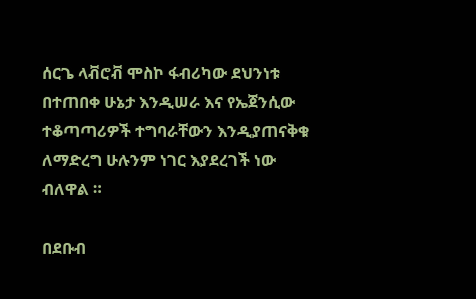ሰርጌ ላቭሮቭ ሞስኮ ፋብሪካው ደህንነቱ በተጠበቀ ሁኔታ እንዲሠራ እና የኤጀንሲው ተቆጣጣሪዎች ተግባራቸውን እንዲያጠናቅቁ ለማድረግ ሁሉንም ነገር እያደረገች ነው ብለዋል ።

በደቡብ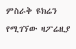ምስራቅ ዩክሬን የሚገኘው ዛፖሬዚያ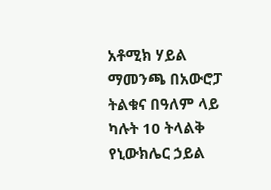አቶሚክ ሃይል ማመንጫ በአውሮፓ ትልቁና በዓለም ላይ ካሉት 10 ትላልቅ የኒውክሌር ኃይል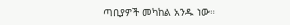ጣቢያዎች መካከል አንዱ ነው።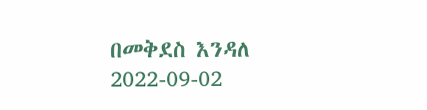በመቅደስ እንዳለ
2022-09-02